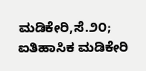ಮಡಿಕೇರಿ,ಸೆ.೨೦; ಐತಿಹಾಸಿಕ ಮಡಿಕೇರಿ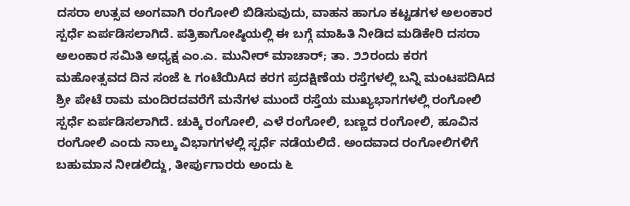ದಸರಾ ಉತ್ಸವ ಅಂಗವಾಗಿ ರಂಗೋಲಿ ಬಿಡಿಸುವುದು, ವಾಹನ ಹಾಗೂ ಕಟ್ಟಡಗಳ ಅಲಂಕಾರ ಸ್ಪರ್ಧೆ ಏರ್ಪಡಿಸಲಾಗಿದೆ. ಪತ್ರಿಕಾಗೋಷ್ಠಿಯಲ್ಲಿ ಈ ಬಗ್ಗೆ ಮಾಹಿತಿ ನೀಡಿದ ಮಡಿಕೇರಿ ದಸರಾ ಅಲಂಕಾರ ಸಮಿತಿ ಅಧ್ಯಕ್ಷ ಎಂ.ಎ. ಮುನೀರ್ ಮಾಚಾರ್; ತಾ. ೨೨ರಂದು ಕರಗ ಮಹೋತ್ಸವದ ದಿನ ಸಂಜೆ ೬ ಗಂಟೆಯಿAದ ಕರಗ ಪ್ರದಕ್ಷಿಣೆಯ ರಸ್ತೆಗಳಲ್ಲಿ ಬನ್ನಿ ಮಂಟಪದಿAದ ಶ್ರೀ ಪೇಟೆ ರಾಮ ಮಂದಿರದವರೆಗೆ ಮನೆಗಳ ಮುಂದೆ ರಸ್ತೆಯ ಮುಖ್ಯಭಾಗಗಳಲ್ಲಿ ರಂಗೋಲಿ ಸ್ಪರ್ಧೆ ಏರ್ಪಡಿಸಲಾಗಿದೆ. ಚುಕ್ಕಿ ರಂಗೋಲಿ, ಎಳೆ ರಂಗೋಲಿ, ಬಣ್ಣದ ರಂಗೋಲಿ, ಹೂವಿನ ರಂಗೋಲಿ ಎಂದು ನಾಲ್ಕು ವಿಭಾಗಗಳಲ್ಲಿ ಸ್ಪರ್ಧೆ ನಡೆಯಲಿದೆ. ಅಂದವಾದ ರಂಗೋಲಿಗಳಿಗೆ ಬಹುಮಾನ ನೀಡಲಿದ್ದು, ತೀರ್ಪುಗಾರರು ಅಂದು ೬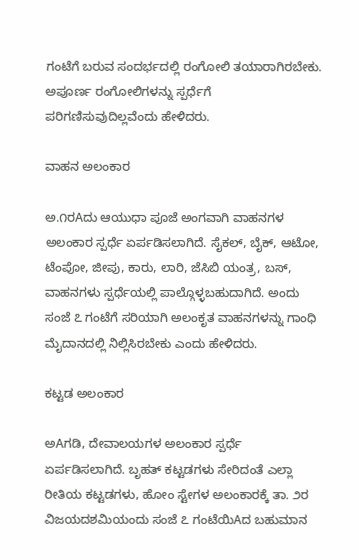ಗಂಟೆಗೆ ಬರುವ ಸಂದರ್ಭದಲ್ಲಿ ರಂಗೋಲಿ ತಯಾರಾಗಿರಬೇಕು. ಅಪೂರ್ಣ ರಂಗೋಲಿಗಳನ್ನು ಸ್ಪರ್ಧೆಗೆ ಪರಿಗಣಿಸುವುದಿಲ್ಲವೆಂದು ಹೇಳಿದರು.

ವಾಹನ ಅಲಂಕಾರ

ಅ.೧ರAದು ಆಯುಧಾ ಪೂಜೆ ಅಂಗವಾಗಿ ವಾಹನಗಳ ಅಲಂಕಾರ ಸ್ಪರ್ಧೆ ಏರ್ಪಡಿಸಲಾಗಿದೆ. ಸೈಕಲ್, ಬೈಕ್, ಆಟೋ, ಟೆಂಪೋ, ಜೀಪು, ಕಾರು, ಲಾರಿ, ಜೆಸಿಬಿ ಯಂತ್ರ, ಬಸ್, ವಾಹನಗಳು ಸ್ಪರ್ಧೆಯಲ್ಲಿ ಪಾಲ್ಗೊಳ್ಳಬಹುದಾಗಿದೆ. ಅಂದು ಸಂಜೆ ೭ ಗಂಟೆಗೆ ಸರಿಯಾಗಿ ಅಲಂಕೃತ ವಾಹನಗಳನ್ನು ಗಾಂಧಿ ಮೈದಾನದಲ್ಲಿ ನಿಲ್ಲಿಸಿರಬೇಕು ಎಂದು ಹೇಳಿದರು.

ಕಟ್ಟಡ ಅಲಂಕಾರ

ಅAಗಡಿ, ದೇವಾಲಯಗಳ ಅಲಂಕಾರ ಸ್ಪರ್ಧೆ ಏರ್ಪಡಿಸಲಾಗಿದೆ. ಬೃಹತ್ ಕಟ್ಟಡಗಳು ಸೇರಿದಂತೆ ಎಲ್ಲಾ ರೀತಿಯ ಕಟ್ಟಡಗಳು, ಹೋಂ ಸ್ಟೇಗಳ ಅಲಂಕಾರಕ್ಕೆ ತಾ. ೨ರ ವಿಜಯದಶಮಿಯಂದು ಸಂಜೆ ೭ ಗಂಟೆಯಿAದ ಬಹುಮಾನ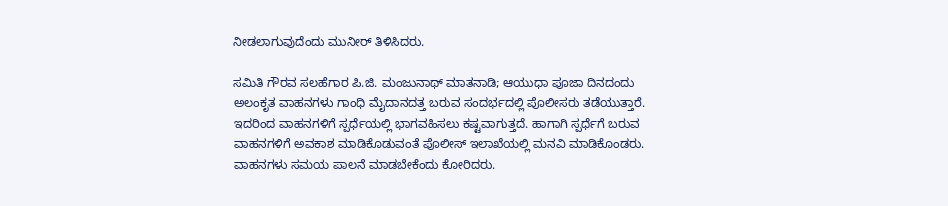ನೀಡಲಾಗುವುದೆಂದು ಮುನೀರ್ ತಿಳಿಸಿದರು.

ಸಮಿತಿ ಗೌರವ ಸಲಹೆಗಾರ ಪಿ.ಜಿ. ಮಂಜುನಾಥ್ ಮಾತನಾಡಿ; ಆಯುಧಾ ಪೂಜಾ ದಿನದಂದು ಅಲಂಕೃತ ವಾಹನಗಳು ಗಾಂಧಿ ಮೈದಾನದತ್ತ ಬರುವ ಸಂದರ್ಭದಲ್ಲಿ ಪೊಲೀಸರು ತಡೆಯುತ್ತಾರೆ. ಇದರಿಂದ ವಾಹನಗಳಿಗೆ ಸ್ಪರ್ಧೆಯಲ್ಲಿ ಭಾಗವಹಿಸಲು ಕಷ್ಟವಾಗುತ್ತದೆ. ಹಾಗಾಗಿ ಸ್ಪರ್ಧೆಗೆ ಬರುವ ವಾಹನಗಳಿಗೆ ಅವಕಾಶ ಮಾಡಿಕೊಡುವಂತೆ ಪೊಲೀಸ್ ಇಲಾಖೆಯಲ್ಲಿ ಮನವಿ ಮಾಡಿಕೊಂಡರು. ವಾಹನಗಳು ಸಮಯ ಪಾಲನೆ ಮಾಡಬೇಕೆಂದು ಕೋರಿದರು.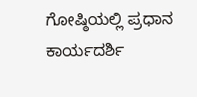ಗೋಷ್ಠಿಯಲ್ಲಿ ಪ್ರಧಾನ ಕಾರ್ಯದರ್ಶಿ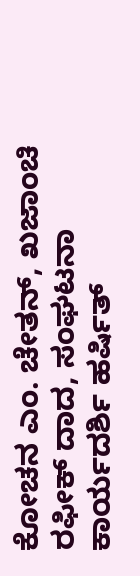ಕೋಚನ ಎಂ. ಚೇತನ್, ಖಜಾಂಚಿ ರಫೀಕ್ ದಾದ, ಸಂಘಟನಾ ಕಾರ್ಯದರ್ಶಿ ಹರ್ಷಿತ್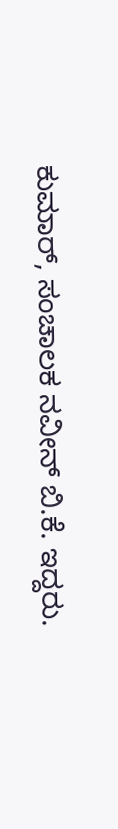ಕುಮಾರ್, ಸಂಚಾಲಕ ನವೀನ್ ಬಿ.ಕೆ. ಇದ್ದರು.